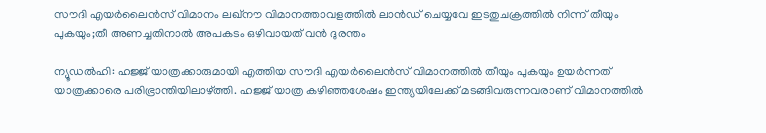സൗദി എയര്‍ലൈന്‍സ് വിമാനം ലഖ്‌നൗ വിമാനത്താവളത്തില്‍ ലാന്‍ഡ് ചെയ്യവേ ഇടതുചക്രത്തില്‍ നിന്ന് തീയും പുകയും;തീ അണച്ചതിനാല്‍ അപകടം ഒഴിവായത് വൻ ദുരന്തം

ന്യൂഡല്‍ഹി: ഹജ്ജ് യാത്രക്കാരുമായി എത്തിയ സൗദി എയര്‍ലൈന്‍സ് വിമാനത്തില്‍ തീയും പുകയും ഉയര്‍ന്നത് യാത്രക്കാരെ പരിഭ്രാന്തിയിലാഴ്ത്തി. ഹജ്ജ് യാത്ര കഴിഞ്ഞശേഷം ഇന്ത്യയിലേക്ക് മടങ്ങിവരുന്നവരാണ് വിമാനത്തില്‍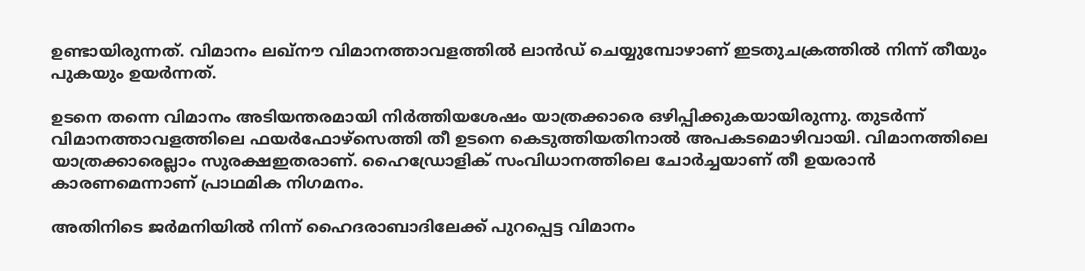ഉണ്ടായിരുന്നത്. വിമാനം ലഖ്‌നൗ വിമാനത്താവളത്തില്‍ ലാന്‍ഡ് ചെയ്യുമ്പോഴാണ് ഇടതുചക്രത്തില്‍ നിന്ന് തീയും പുകയും ഉയര്‍ന്നത്.

ഉടനെ തന്നെ വിമാനം അടിയന്തരമായി നിര്‍ത്തിയശേഷം യാത്രക്കാരെ ഒഴിപ്പിക്കുകയായിരുന്നു. തുടര്‍ന്ന് വിമാനത്താവളത്തിലെ ഫയര്‍ഫോഴ്‌സെത്തി തീ ഉടനെ കെടുത്തിയതിനാല്‍ അപകടമൊഴിവായി. വിമാനത്തിലെ യാത്രക്കാരെല്ലാം സുരക്ഷഇതരാണ്. ഹൈഡ്രോളിക് സംവിധാനത്തിലെ ചോര്‍ച്ചയാണ് തീ ഉയരാന്‍ കാരണമെന്നാണ് പ്രാഥമിക നിഗമനം.

അതിനിടെ ജര്‍മനിയില്‍ നിന്ന് ഹൈദരാബാദിലേക്ക് പുറപ്പെട്ട വിമാനം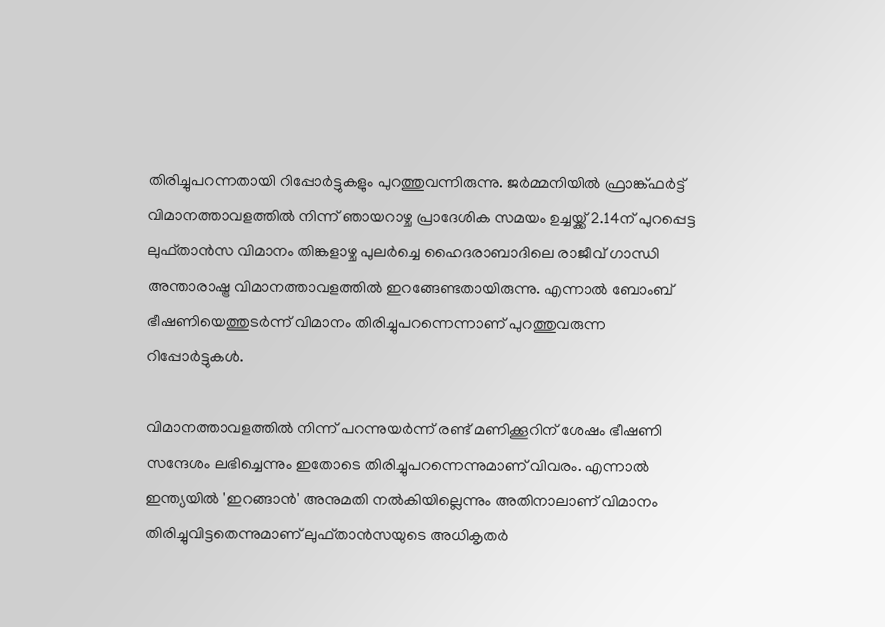തിരിച്ചുപറന്നതായി റിപ്പോര്‍ട്ടുകളും പുറത്തുവന്നിരുന്നു. ജര്‍മ്മനിയില്‍ ഫ്രാങ്ക്ഫര്‍ട്ട് വിമാനത്താവളത്തില്‍ നിന്ന് ഞായറാഴ്ച പ്രാദേശിക സമയം ഉച്ചയ്ക്ക് 2.14ന് പുറപ്പെട്ട ലുഫ്താന്‍സ വിമാനം തിങ്കളാഴ്ച പുലര്‍ച്ചെ ഹൈദരാബാദിലെ രാജീവ് ഗാന്ധി അന്താരാഷ്ട്ര വിമാനത്താവളത്തില്‍ ഇറങ്ങേണ്ടതായിരുന്നു. എന്നാല്‍ ബോംബ് ഭീഷണിയെത്തുടര്‍ന്ന് വിമാനം തിരിച്ചുപറന്നെന്നാണ് പുറത്തുവരുന്ന റിപ്പോര്‍ട്ടുകള്‍.

വിമാനത്താവളത്തില്‍ നിന്ന് പറന്നുയര്‍ന്ന് രണ്ട് മണിക്കൂറിന് ശേഷം ഭീഷണി സന്ദേശം ലഭിച്ചെന്നും ഇതോടെ തിരിച്ചുപറന്നെന്നുമാണ് വിവരം. എന്നാല്‍ ഇന്ത്യയില്‍ 'ഇറങ്ങാന്‍' അനുമതി നല്‍കിയില്ലെന്നും അതിനാലാണ് വിമാനം തിരിച്ചുവിട്ടതെന്നുമാണ് ലുഫ്താന്‍സയുടെ അധികൃതര്‍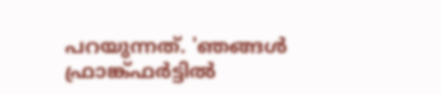പറയുന്നത്. 'ഞങ്ങള്‍ ഫ്രാങ്ക്ഫര്‍ട്ടില്‍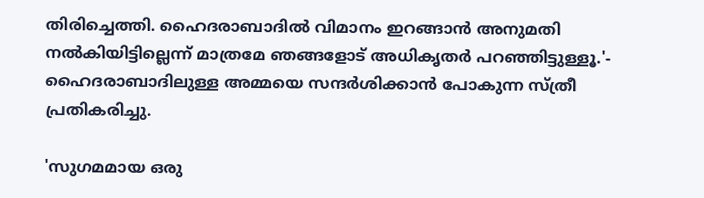തിരിച്ചെത്തി. ഹൈദരാബാദില്‍ വിമാനം ഇറങ്ങാന്‍ അനുമതി നല്‍കിയിട്ടില്ലെന്ന് മാത്രമേ ഞങ്ങളോട് അധികൃതര്‍ പറഞ്ഞിട്ടുള്ളൂ.'- ഹൈദരാബാദിലുള്ള അമ്മയെ സന്ദര്‍ശിക്കാന്‍ പോകുന്ന സ്ത്രീ പ്രതികരിച്ചു.

'സുഗമമായ ഒരു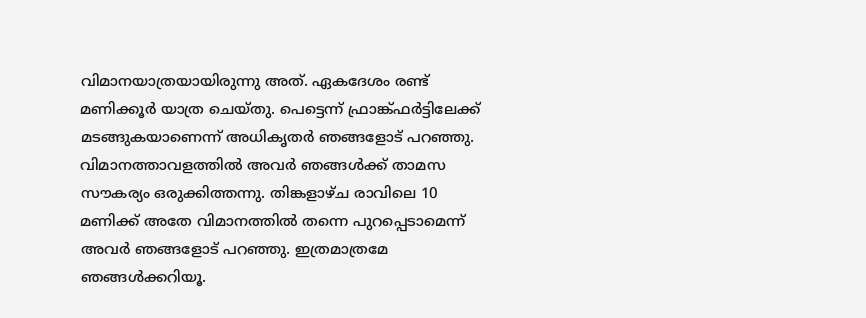വിമാനയാത്രയായിരുന്നു അത്. ഏകദേശം രണ്ട് മണിക്കൂര്‍ യാത്ര ചെയ്തു. പെട്ടെന്ന് ഫ്രാങ്ക്ഫര്‍ട്ടിലേക്ക് മടങ്ങുകയാണെന്ന് അധികൃതര്‍ ഞങ്ങളോട് പറഞ്ഞു. വിമാനത്താവളത്തില്‍ അവര്‍ ഞങ്ങള്‍ക്ക് താമസ സൗകര്യം ഒരുക്കിത്തന്നു. തിങ്കളാഴ്ച രാവിലെ 10 മണിക്ക് അതേ വിമാനത്തില്‍ തന്നെ പുറപ്പെടാമെന്ന് അവര്‍ ഞങ്ങളോട് പറഞ്ഞു. ഇത്രമാത്രമേ ഞങ്ങള്‍ക്കറിയൂ.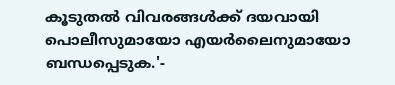കൂടുതല്‍ വിവരങ്ങള്‍ക്ക് ദയവായി പൊലീസുമായോ എയര്‍ലൈനുമായോ ബന്ധപ്പെടുക.'-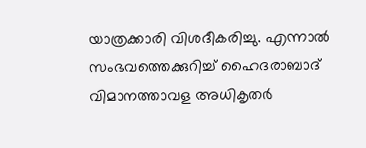യാത്രക്കാരി വിശദീകരിച്ചു. എന്നാല്‍ സംഭവത്തെക്കുറിച്ച് ഹൈദരാബാദ് വിമാനത്താവള അധികൃതര്‍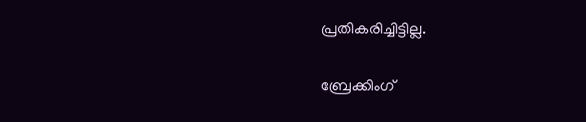പ്രതികരിച്ചിട്ടില്ല.

ബ്രേക്കിംഗ്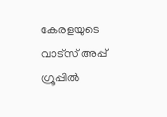കേരളയുടെ വാട്സ് അപ്പ് ഗ്രൂപ്പിൽ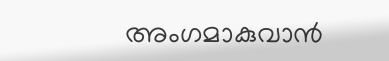അംഗമാകുവാൻ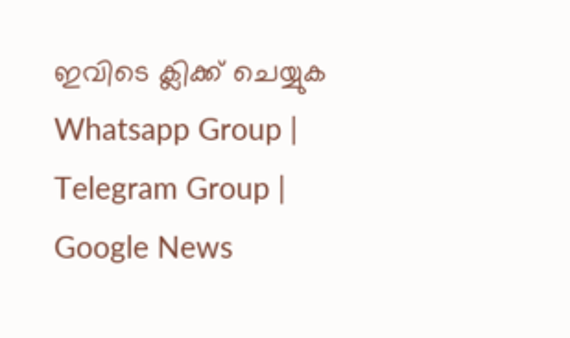ഇവിടെ ക്ലിക്ക് ചെയ്യുക Whatsapp Group | Telegram Group | Google News